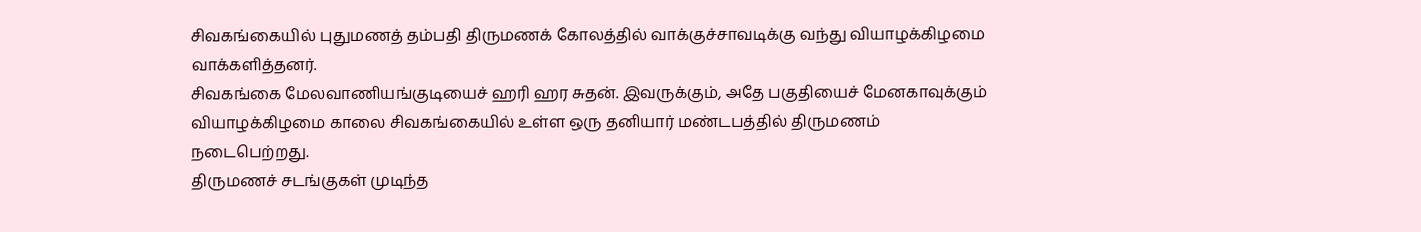சிவகங்கையில் புதுமணத் தம்பதி திருமணக் கோலத்தில் வாக்குச்சாவடிக்கு வந்து வியாழக்கிழமை வாக்களித்தனர்.
சிவகங்கை மேலவாணியங்குடியைச் ஹரி ஹர சுதன். இவருக்கும், அதே பகுதியைச் மேனகாவுக்கும் வியாழக்கிழமை காலை சிவகங்கையில் உள்ள ஒரு தனியார் மண்டபத்தில் திருமணம் நடைபெற்றது.
திருமணச் சடங்குகள் முடிந்த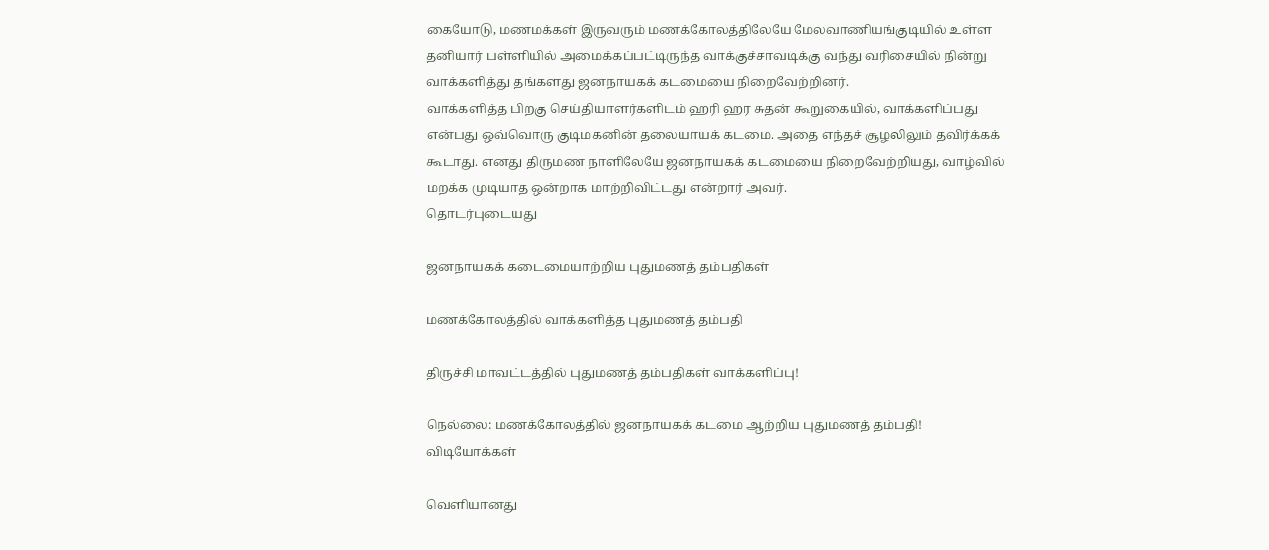கையோடு, மணமக்கள் இருவரும் மணக்கோலத்திலேயே மேலவாணியங்குடியில் உள்ள தனியார் பள்ளியில் அமைக்கப்பட்டிருந்த வாக்குச்சாவடிக்கு வந்து வரிசையில் நின்று வாக்களித்து தங்களது ஜனநாயகக் கடமையை நிறைவேற்றினர்.
வாக்களித்த பிறகு செய்தியாளர்களிடம் ஹரி ஹர சுதன் கூறுகையில், வாக்களிப்பது என்பது ஒவ்வொரு குடிமகனின் தலையாயக் கடமை. அதை எந்தச் சூழலிலும் தவிர்க்கக் கூடாது. எனது திருமண நாளிலேயே ஜனநாயகக் கடமையை நிறைவேற்றியது, வாழ்வில் மறக்க முடியாத ஒன்றாக மாற்றிவிட்டது என்றார் அவர்.
தொடர்புடையது

ஜனநாயகக் கடைமையாற்றிய புதுமணத் தம்பதிகள்

மணக்கோலத்தில் வாக்களித்த புதுமணத் தம்பதி

திருச்சி மாவட்டத்தில் புதுமணத் தம்பதிகள் வாக்களிப்பு!

நெல்லை: மணக்கோலத்தில் ஜனநாயகக் கடமை ஆற்றிய புதுமணத் தம்பதி!
விடியோக்கள்

வெளியானது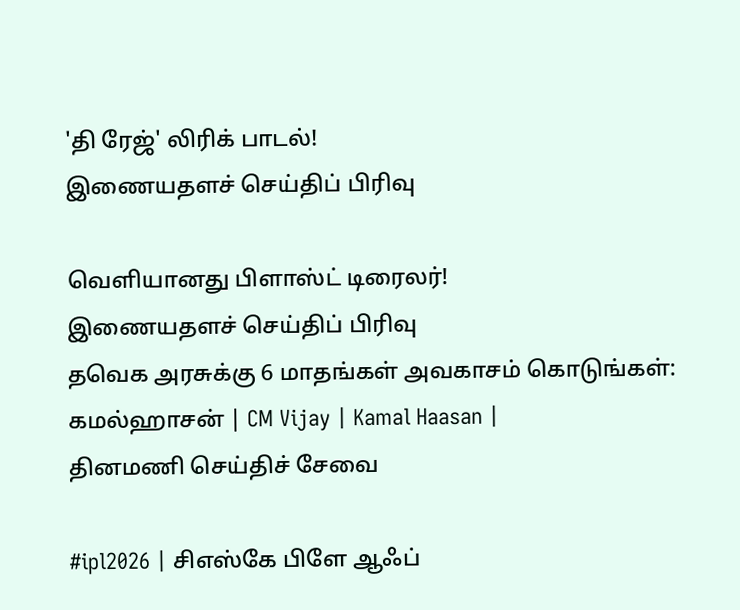'தி ரேஜ்' லிரிக் பாடல்!
இணையதளச் செய்திப் பிரிவு

வெளியானது பிளாஸ்ட் டிரைலர்!
இணையதளச் செய்திப் பிரிவு
தவெக அரசுக்கு 6 மாதங்கள் அவகாசம் கொடுங்கள்: கமல்ஹாசன் | CM Vijay | Kamal Haasan |
தினமணி செய்திச் சேவை

#ipl2026 | சிஎஸ்கே பிளே ஆஃப்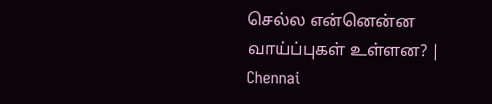செல்ல என்னென்ன வாய்ப்புகள் உள்ளன? | Chennai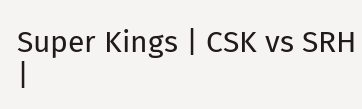Super Kings | CSK vs SRH |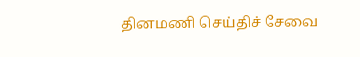தினமணி செய்திச் சேவை